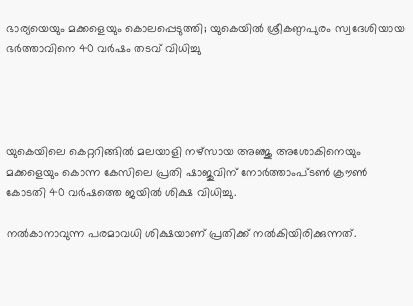ഭാര്യയെയും മക്കളെയും കൊലപ്പെടുത്തി; യുകെയില്‍ ശ്രീകണ്ഠപുരം സ്വദേശിയായ ഭർത്താവിനെ 40 വര്‍ഷം തടവ് വിധിച്ചു




യുകെയിലെ കെറ്ററിങ്ങില്‍ മലയാളി നഴ്സായ അഞ്ജു അശോകിനെയും മക്കളെയും കൊന്ന കേസിലെ പ്രതി ഷാജുവിന് നോര്‍ത്താംപ്ടണ്‍ ക്രൗണ്‍ കോടതി 40 വര്‍ഷത്തെ ജയില്‍ ശിക്ഷ വിധിച്ചു.

നല്‍കാനാവുന്ന പരമാവധി ശിക്ഷയാണ് പ്രതിക്ക് നല്‍കിയിരിക്കുന്നത്.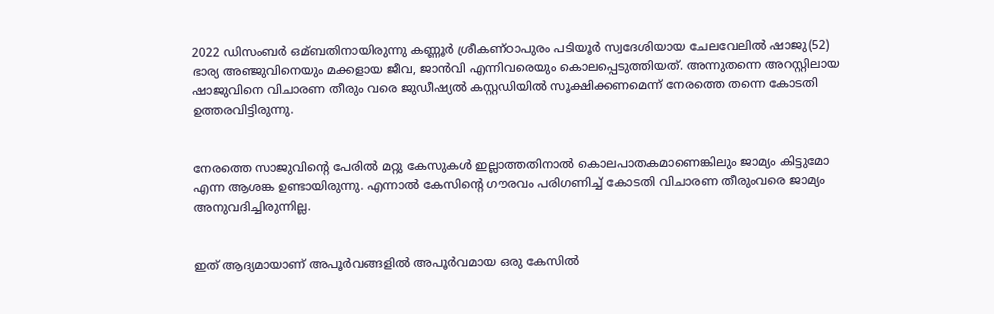2022 ഡിസംബര്‍ ഒമ്ബതിനായിരുന്നു കണ്ണൂര്‍ ശ്രീകണ്ഠാപുരം പടിയൂര്‍ സ്വദേശിയായ ചേലവേലില്‍ ഷാജു(52) ഭാര്യ അഞ്ജുവിനെയും മക്കളായ ജീവ, ജാൻവി എന്നിവരെയും കൊലപ്പെടുത്തിയത്. അന്നുതന്നെ അറസ്റ്റിലായ ഷാജുവിനെ വിചാരണ തീരും വരെ ജുഡീഷ്യല്‍ കസ്റ്റഡിയില്‍ സൂക്ഷിക്കണമെന്ന് നേരത്തെ തന്നെ കോടതി ഉത്തരവിട്ടിരുന്നു.


നേരത്തെ സാജുവിന്റെ പേരില്‍ മറ്റു കേസുകള്‍ ഇല്ലാത്തതിനാല്‍ കൊലപാതകമാണെങ്കിലും ജാമ്യം കിട്ടുമോ എന്ന ആശങ്ക ഉണ്ടായിരുന്നു. എന്നാല്‍ കേസിന്റെ ഗൗരവം പരിഗണിച്ച്‌ കോടതി വിചാരണ തീരുംവരെ ജാമ്യം അനുവദിച്ചിരുന്നില്ല.


ഇത്‌ ആദ്യമായാണ് അപൂര്‍വങ്ങളില്‍ അപൂര്‍വമായ ഒരു കേസില്‍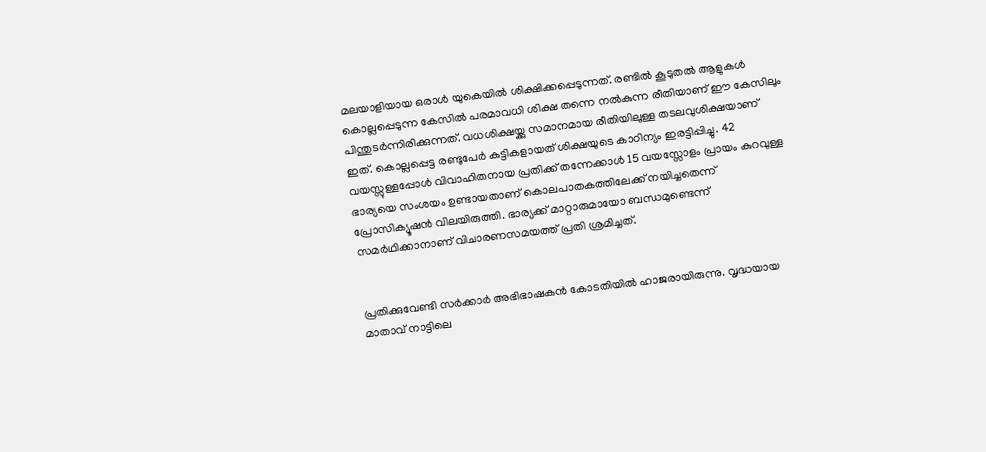മലയാളിയായ ഒരാള്‍ യുകെയില്‍ ശിക്ഷിക്കപ്പെടുന്നത്. രണ്ടില്‍ കൂടുതല്‍ ആളുകള്‍ കൊല്ലപ്പെടുന്ന കേസില്‍ പരമാവധി ശിക്ഷ തന്നെ നല്‍കുന്ന രീതിയാണ് ഈ കേസിലും പിന്തുടര്‍ന്നിരിക്കുന്നത്. വധശിക്ഷയ്ക്കു സമാനമായ രീതിയിലുള്ള തടലവുശിക്ഷയാണ് ഇത്. കൊല്ലപ്പെട്ട രണ്ടുപേര്‍ കുട്ടികളായത് ശിക്ഷയുടെ കാഠിന്യം ഇരട്ടിപ്പിച്ചു. 42 വയസ്സുള്ളപ്പോള്‍ വിവാഹിതനായ പ്രതിക്ക് തന്നേക്കാള്‍ 15 വയസ്സോളം പ്രായം കുറവുള്ള ഭാര്യയെ സംശയം ഉണ്ടായതാണ് കൊലപാതകത്തിലേക്ക് നയിച്ചതെന്ന് പ്രോസിക്യൂഷൻ വിലയിരുത്തി. ഭാര്യക്ക് മാറ്റാരുമായോ ബന്ധമുണ്ടെന്ന് സമര്‍ഥിക്കാനാണ് വിചാരണസമയത്ത് പ്രതി ശ്രമിച്ചത്.


പ്രതിക്കുവേണ്ടി സര്‍ക്കാര്‍ അഭിഭാഷകൻ കോടതിയില്‍ ഹാജരായിരുന്നു. വൃദ്ധയായ മാതാവ് നാട്ടിലെ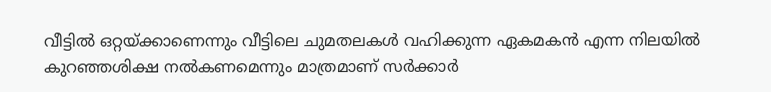വീട്ടില്‍ ഒറ്റയ്ക്കാണെന്നും വീട്ടിലെ ചുമതലകള്‍ വഹിക്കുന്ന ഏകമകൻ എന്ന നിലയില്‍ കുറഞ്ഞശിക്ഷ നല്‍കണമെന്നും മാത്രമാണ് സര്‍ക്കാര്‍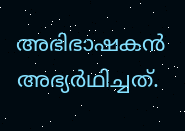അഭിഭാഷകൻ അഭ്യര്‍ഥിച്ചത്.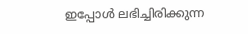ഇപ്പോള്‍ ലഭിച്ചിരിക്കുന്ന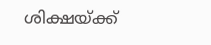ശിക്ഷയ്ക്ക്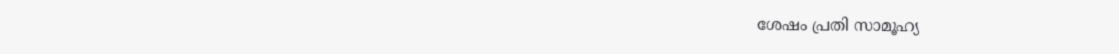ശേഷം പ്രതി സാമൂഹ്യ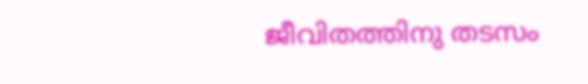ജീവിതത്തിനു തടസം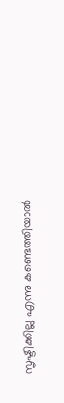സൃഷ്ടിക്കില്ല എന്നു കണ്ടെത്തിയാല്‍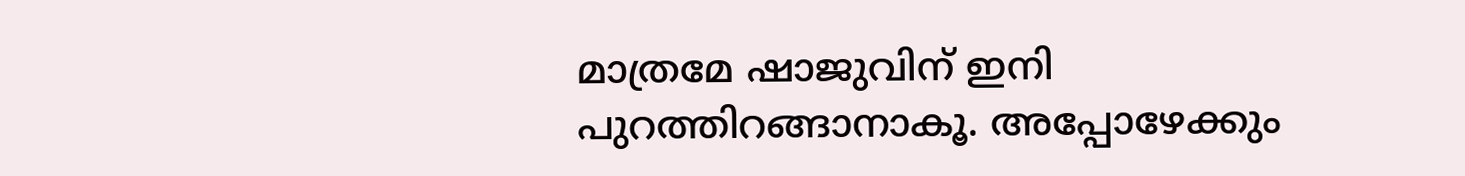മാത്രമേ ഷാജുവിന് ഇനി പുറത്തിറങ്ങാനാകൂ. അപ്പോഴേക്കും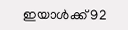ഇയാള്‍ക്ക് 92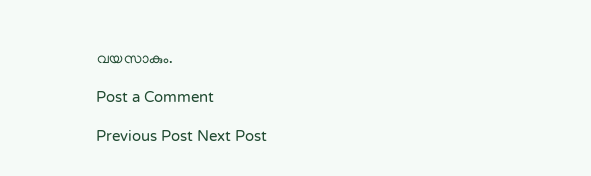വയസാകും.

Post a Comment

Previous Post Next Post